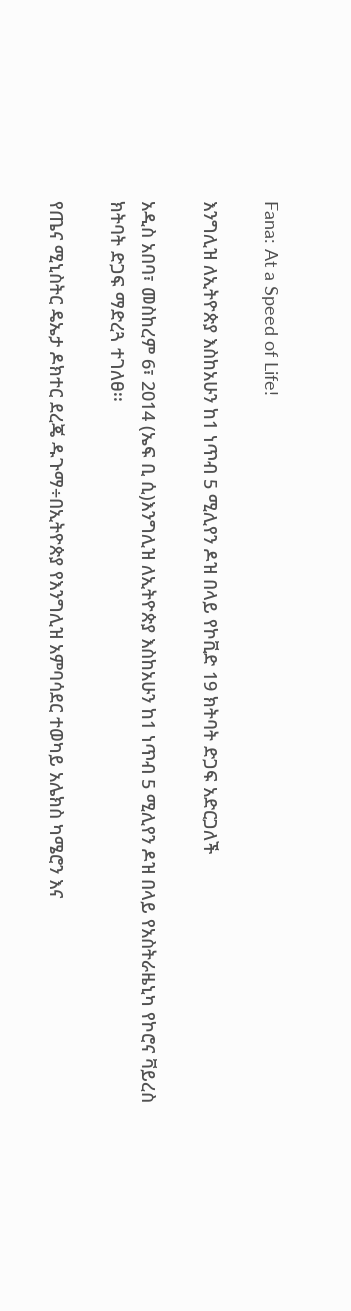Fana: At a Speed of Life!

እንግሊዝ ለኢትዮጵያ እስከአሁን ከ1 ነጥብ 5 ሚሊየን ዶዝ በላይ የኮቪድ 19 ክትባት ድጋፍ አድርጋለች

አዲስ አበባ፣ መስከረም 6፣ 2014 (ኤፍ ቢ ሲ)እንግሊዝ ለኢትዮጵያ እስከአሁን ከ1 ነጥብ 5 ሚሊየን ዶዝ በላይ የአስትራዜኒካ የኮሮና ቫይረስ ክትባት ድጋፍ ማድረጓ ተገለፀ፡፡

የጤና ሚኒስትር ዴኤታ ዶክተር ደረጄ ዱጉማ÷በኢትዮጵያ የእንግሊዝ አምባሳደር ተወካይ አሌክስ ካሜሮን እና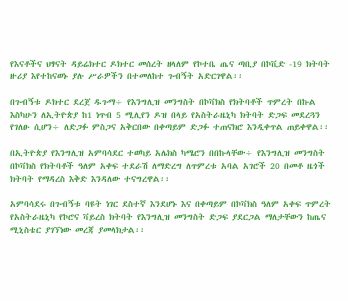የእናቶችና ህፃናት ዳይሬክተር ዶክተር መሰረት ዘላለም የኮተቤ ጤና ጣቢያ በኮቪድ -19 ክትባት ዙሪያ እየተከናወኑ ያሉ ሥራዎችን በተመለከተ ጉብኝት አድርገዋል፡፡

በጉብኝቱ ዶክተር ደረጀ ዱጉማ÷ የእንግሊዝ መንግስት በኮቫክስ የክትባቶች ጥምረት በኩል እስካሁን ለኢትዮጵያ ከ1 ነጥብ 5 ሚሊየን ዶዝ በላይ የአስትራዜኒካ ክትባት ድጋፍ መደረጓን የገለፁ ሲሆን÷ ለድጋፉ ምስጋና አቅርበው በቀጣይም ድጋፉ ተጠናክሮ እንዲቀጥል ጠይቀዋል፡፡

በኢትዮጵያ የእንግሊዝ አምባሳደር ተወካይ አሌክስ ካሜሮን በበኩላቸው÷ የእንግሊዝ መንግስት በኮቫክስ የክትባቶች ዓለም አቀፍ ተደራሽ ለማድረግ ለጥምረቱ አባል አገሮች 20 በመቶ ዜጎች ክትባት የማዳረስ እቅድ እንዳለው ተናግረዋል፡፡

አምባሳደሩ በጉብኝቱ ባዩት ነገር ደስተኛ እንደሆኑ እና በቀጣይም በኮቫክስ ዓለም አቀፍ ጥምረት የአስትራዜኒካ የኮሮና ቫይረስ ክትባት የእንግሊዝ መንግስት ድጋፍ ያደርጋል ማለታቸውን ከጤና ሚኒስቴር ያገኘነው መረጃ ያመላክታል፡፡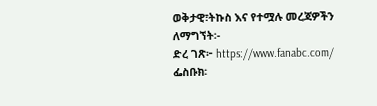ወቅታዊ፣ትኩስ እና የተሟሉ መረጃዎችን ለማግኘት፡-
ድረ ገጽ፦ https://www.fanabc.com/
ፌስቡክ፡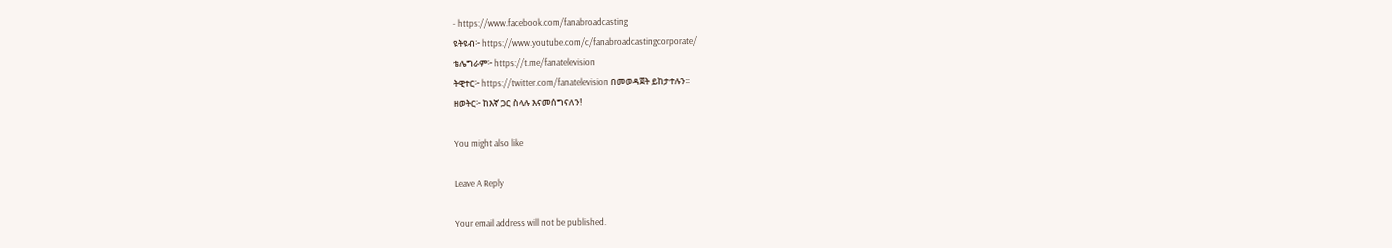- https://www.facebook.com/fanabroadcasting
ዩትዩብ፦ https://www.youtube.com/c/fanabroadcastingcorporate/
ቴሌግራም፦ https://t.me/fanatelevision
ትዊተር፦ https://twitter.com/fanatelevision በመወዳጀት ይከታተሉን፡፡
ዘወትር፦ ከእኛ ጋር ስላሉ እናመሰግናለን!

You might also like

Leave A Reply

Your email address will not be published.